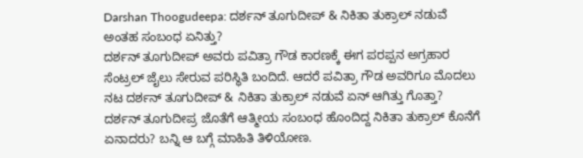Darshan Thoogudeepa: ದರ್ಶನ್ ತೂಗುದೀಪ್ & ನಿಕಿತಾ ತುಕ್ರಾಲ್ ನಡುವೆ ಅಂತಹ ಸಂಬಂಧ ಏನಿತ್ತು?
ದರ್ಶನ್ ತೂಗುದೀಪ್ ಅವರು ಪವಿತ್ರಾ ಗೌಡ ಕಾರಣಕ್ಕೆ ಈಗ ಪರಪ್ಪನ ಅಗ್ರಹಾರ ಸೆಂಟ್ರಲ್ ಜೈಲು ಸೇರುವ ಪರಿಸ್ಥಿತಿ ಬಂದಿದೆ. ಆದರೆ ಪವಿತ್ರಾ ಗೌಡ ಅವರಿಗೂ ಮೊದಲು ನಟ ದರ್ಶನ್ ತೂಗುದೀಪ್ & ನಿಕಿತಾ ತುಕ್ರಾಲ್ ನಡುವೆ ಏನ್ ಆಗಿತ್ತು ಗೊತ್ತಾ? ದರ್ಶನ್ ತೂಗುದೀಪ್ರ ಜೊತೆಗೆ ಆತ್ಮೀಯ ಸಂಬಂಧ ಹೊಂದಿದ್ದ ನಿಕಿತಾ ತುಕ್ರಾಲ್ ಕೊನೆಗೆ ಏನಾದರು? ಬನ್ನಿ ಆ ಬಗ್ಗೆ ಮಾಹಿತಿ ತಿಳಿಯೋಣ.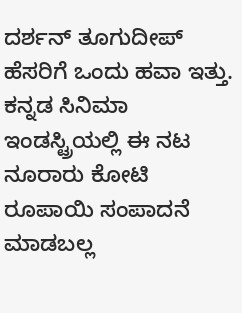ದರ್ಶನ್ ತೂಗುದೀಪ್ ಹೆಸರಿಗೆ ಒಂದು ಹವಾ ಇತ್ತು. ಕನ್ನಡ ಸಿನಿಮಾ ಇಂಡಸ್ಟ್ರಿಯಲ್ಲಿ ಈ ನಟ ನೂರಾರು ಕೋಟಿ ರೂಪಾಯಿ ಸಂಪಾದನೆ ಮಾಡಬಲ್ಲ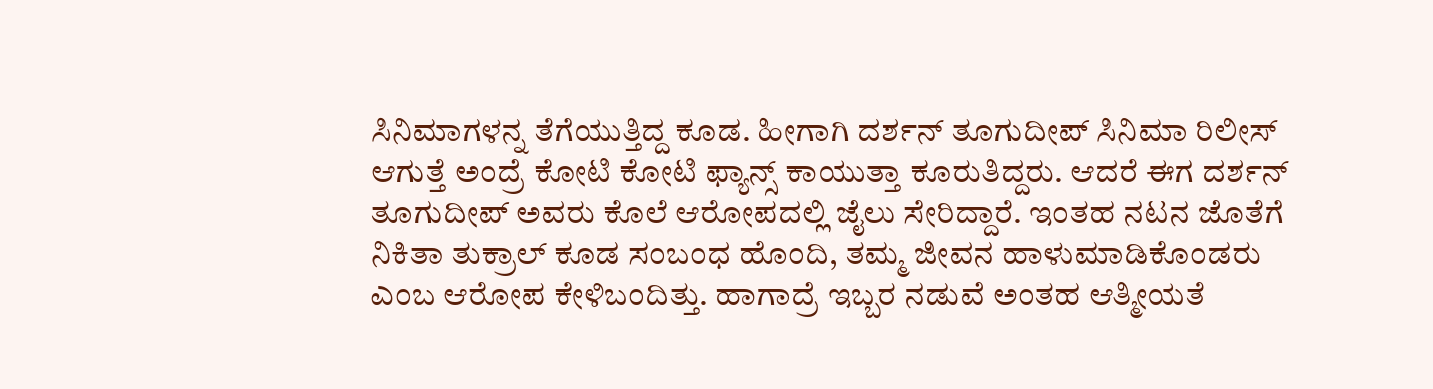ಸಿನಿಮಾಗಳನ್ನ ತೆಗೆಯುತ್ತಿದ್ದ ಕೂಡ. ಹೀಗಾಗಿ ದರ್ಶನ್ ತೂಗುದೀಪ್ ಸಿನಿಮಾ ರಿಲೀಸ್ ಆಗುತ್ತೆ ಅಂದ್ರೆ ಕೋಟಿ ಕೋಟಿ ಫ್ಯಾನ್ಸ್ ಕಾಯುತ್ತಾ ಕೂರುತಿದ್ದರು. ಆದರೆ ಈಗ ದರ್ಶನ್ ತೂಗುದೀಪ್ ಅವರು ಕೊಲೆ ಆರೋಪದಲ್ಲಿ ಜೈಲು ಸೇರಿದ್ದಾರೆ. ಇಂತಹ ನಟನ ಜೊತೆಗೆ ನಿಕಿತಾ ತುಕ್ರಾಲ್ ಕೂಡ ಸಂಬಂಧ ಹೊಂದಿ, ತಮ್ಮ ಜೀವನ ಹಾಳುಮಾಡಿಕೊಂಡರು ಎಂಬ ಆರೋಪ ಕೇಳಿಬಂದಿತ್ತು. ಹಾಗಾದ್ರೆ ಇಬ್ಬರ ನಡುವೆ ಅಂತಹ ಆತ್ಮೀಯತೆ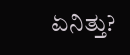ಏನಿತ್ತು?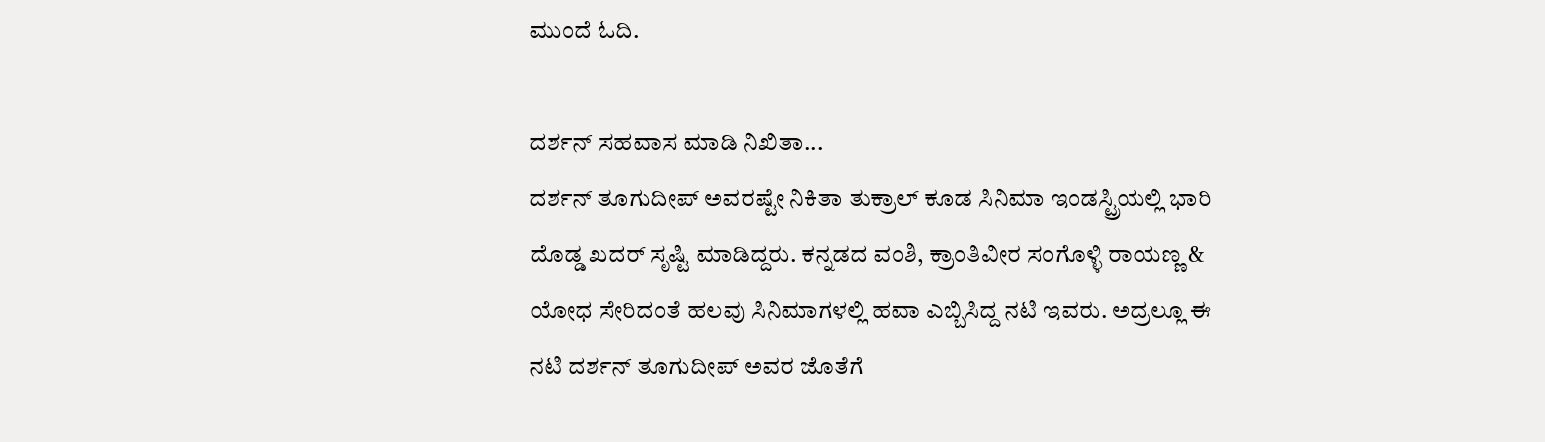ಮುಂದೆ ಓದಿ.

ದರ್ಶನ್ ಸಹವಾಸ ಮಾಡಿ ನಿಖಿತಾ...
ದರ್ಶನ್ ತೂಗುದೀಪ್ ಅವರಷ್ಟೇ ನಿಕಿತಾ ತುಕ್ರಾಲ್ ಕೂಡ ಸಿನಿಮಾ ಇಂಡಸ್ಟ್ರಿಯಲ್ಲಿ ಭಾರಿ ದೊಡ್ಡ ಖದರ್ ಸೃಷ್ಟಿ ಮಾಡಿದ್ದರು. ಕನ್ನಡದ ವಂಶಿ, ಕ್ರಾಂತಿವೀರ ಸಂಗೊಳ್ಳಿ ರಾಯಣ್ಣ & ಯೋಧ ಸೇರಿದಂತೆ ಹಲವು ಸಿನಿಮಾಗಳಲ್ಲಿ ಹವಾ ಎಬ್ಬಿಸಿದ್ದ ನಟಿ ಇವರು. ಅದ್ರಲ್ಲೂ ಈ ನಟಿ ದರ್ಶನ್ ತೂಗುದೀಪ್ ಅವರ ಜೊತೆಗೆ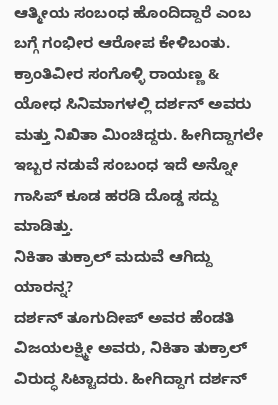ಆತ್ಮೀಯ ಸಂಬಂಧ ಹೊಂದಿದ್ದಾರೆ ಎಂಬ ಬಗ್ಗೆ ಗಂಭೀರ ಆರೋಪ ಕೇಳಿಬಂತು. ಕ್ರಾಂತಿವೀರ ಸಂಗೊಳ್ಳಿ ರಾಯಣ್ಣ & ಯೋಧ ಸಿನಿಮಾಗಳಲ್ಲಿ ದರ್ಶನ್ ಅವರು ಮತ್ತು ನಿಖಿತಾ ಮಿಂಚಿದ್ದರು. ಹೀಗಿದ್ದಾಗಲೇ ಇಬ್ಬರ ನಡುವೆ ಸಂಬಂಧ ಇದೆ ಅನ್ನೋ ಗಾಸಿಪ್ ಕೂಡ ಹರಡಿ ದೊಡ್ಡ ಸದ್ದು ಮಾಡಿತ್ತು.
ನಿಕಿತಾ ತುಕ್ರಾಲ್ ಮದುವೆ ಆಗಿದ್ದು ಯಾರನ್ನ?
ದರ್ಶನ್ ತೂಗುದೀಪ್ ಅವರ ಹೆಂಡತಿ ವಿಜಯಲಕ್ಷ್ಮೀ ಅವರು, ನಿಕಿತಾ ತುಕ್ರಾಲ್ ವಿರುದ್ಧ ಸಿಟ್ಟಾದರು. ಹೀಗಿದ್ದಾಗ ದರ್ಶನ್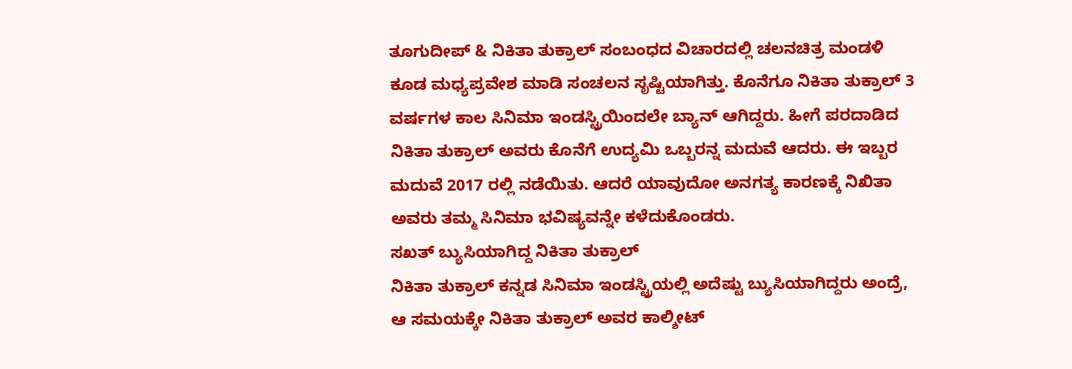ತೂಗುದೀಪ್ & ನಿಕಿತಾ ತುಕ್ರಾಲ್ ಸಂಬಂಧದ ವಿಚಾರದಲ್ಲಿ ಚಲನಚಿತ್ರ ಮಂಡಳಿ ಕೂಡ ಮಧ್ಯಪ್ರವೇಶ ಮಾಡಿ ಸಂಚಲನ ಸೃಷ್ಟಿಯಾಗಿತ್ತು. ಕೊನೆಗೂ ನಿಕಿತಾ ತುಕ್ರಾಲ್ 3 ವರ್ಷಗಳ ಕಾಲ ಸಿನಿಮಾ ಇಂಡಸ್ಟ್ರಿಯಿಂದಲೇ ಬ್ಯಾನ್ ಆಗಿದ್ದರು. ಹೀಗೆ ಪರದಾಡಿದ ನಿಕಿತಾ ತುಕ್ರಾಲ್ ಅವರು ಕೊನೆಗೆ ಉದ್ಯಮಿ ಒಬ್ಬರನ್ನ ಮದುವೆ ಆದರು. ಈ ಇಬ್ಬರ ಮದುವೆ 2017 ರಲ್ಲಿ ನಡೆಯಿತು. ಆದರೆ ಯಾವುದೋ ಅನಗತ್ಯ ಕಾರಣಕ್ಕೆ ನಿಖಿತಾ ಅವರು ತಮ್ಮ ಸಿನಿಮಾ ಭವಿಷ್ಯವನ್ನೇ ಕಳೆದುಕೊಂಡರು.
ಸಖತ್ ಬ್ಯುಸಿಯಾಗಿದ್ದ ನಿಕಿತಾ ತುಕ್ರಾಲ್
ನಿಕಿತಾ ತುಕ್ರಾಲ್ ಕನ್ನಡ ಸಿನಿಮಾ ಇಂಡಸ್ಟ್ರಿಯಲ್ಲಿ ಅದೆಷ್ಟು ಬ್ಯುಸಿಯಾಗಿದ್ದರು ಅಂದ್ರೆ, ಆ ಸಮಯಕ್ಕೇ ನಿಕಿತಾ ತುಕ್ರಾಲ್ ಅವರ ಕಾಲ್ಶೀಟ್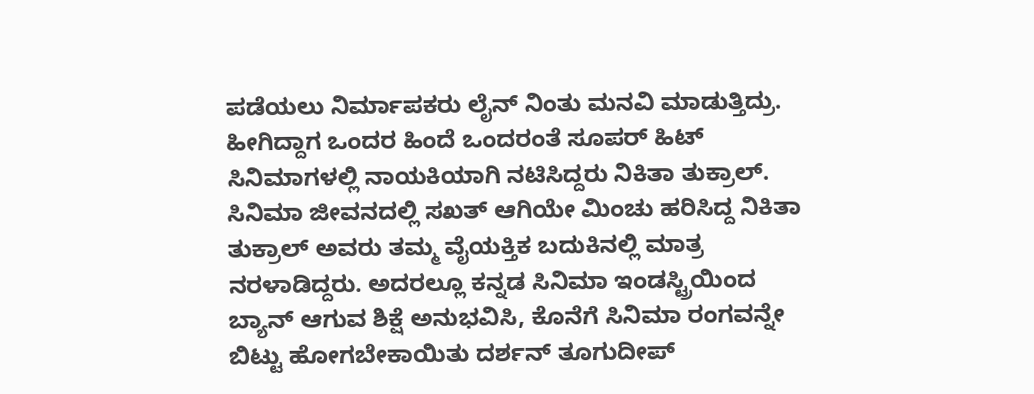ಪಡೆಯಲು ನಿರ್ಮಾಪಕರು ಲೈನ್ ನಿಂತು ಮನವಿ ಮಾಡುತ್ತಿದ್ರು. ಹೀಗಿದ್ದಾಗ ಒಂದರ ಹಿಂದೆ ಒಂದರಂತೆ ಸೂಪರ್ ಹಿಟ್ ಸಿನಿಮಾಗಳಲ್ಲಿ ನಾಯಕಿಯಾಗಿ ನಟಿಸಿದ್ದರು ನಿಕಿತಾ ತುಕ್ರಾಲ್. ಸಿನಿಮಾ ಜೀವನದಲ್ಲಿ ಸಖತ್ ಆಗಿಯೇ ಮಿಂಚು ಹರಿಸಿದ್ದ ನಿಕಿತಾ ತುಕ್ರಾಲ್ ಅವರು ತಮ್ಮ ವೈಯಕ್ತಿಕ ಬದುಕಿನಲ್ಲಿ ಮಾತ್ರ ನರಳಾಡಿದ್ದರು. ಅದರಲ್ಲೂ ಕನ್ನಡ ಸಿನಿಮಾ ಇಂಡಸ್ಟ್ರಿಯಿಂದ ಬ್ಯಾನ್ ಆಗುವ ಶಿಕ್ಷೆ ಅನುಭವಿಸಿ, ಕೊನೆಗೆ ಸಿನಿಮಾ ರಂಗವನ್ನೇ ಬಿಟ್ಟು ಹೋಗಬೇಕಾಯಿತು ದರ್ಶನ್ ತೂಗುದೀಪ್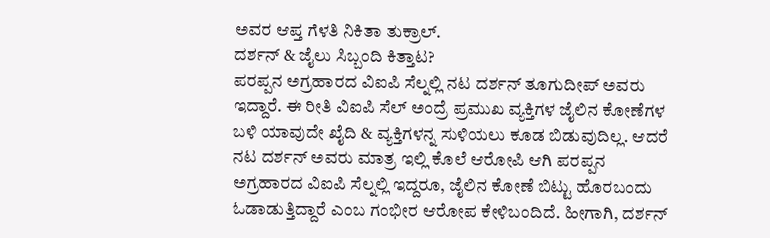ಅವರ ಆಪ್ತ ಗೆಳತಿ ನಿಕಿತಾ ತುಕ್ರಾಲ್.
ದರ್ಶನ್ & ಜೈಲು ಸಿಬ್ಬಂದಿ ಕಿತ್ತಾಟ?
ಪರಪ್ಪನ ಅಗ್ರಹಾರದ ವಿಐಪಿ ಸೆಲ್ನಲ್ಲಿ ನಟ ದರ್ಶನ್ ತೂಗುದೀಪ್ ಅವರು ಇದ್ದಾರೆ. ಈ ರೀತಿ ವಿಐಪಿ ಸೆಲ್ ಅಂದ್ರೆ ಪ್ರಮುಖ ವ್ಯಕ್ತಿಗಳ ಜೈಲಿನ ಕೋಣೆಗಳ ಬಳಿ ಯಾವುದೇ ಖೈದಿ & ವ್ಯಕ್ತಿಗಳನ್ನ ಸುಳಿಯಲು ಕೂಡ ಬಿಡುವುದಿಲ್ಲ. ಆದರೆ ನಟ ದರ್ಶನ್ ಅವರು ಮಾತ್ರ ಇಲ್ಲಿ ಕೊಲೆ ಆರೋಪಿ ಆಗಿ ಪರಪ್ಪನ ಅಗ್ರಹಾರದ ವಿಐಪಿ ಸೆಲ್ನಲ್ಲಿ ಇದ್ದರೂ, ಜೈಲಿನ ಕೋಣೆ ಬಿಟ್ಟು ಹೊರಬಂದು ಓಡಾಡುತ್ತಿದ್ದಾರೆ ಎಂಬ ಗಂಭೀರ ಆರೋಪ ಕೇಳಿಬಂದಿದೆ. ಹೀಗಾಗಿ, ದರ್ಶನ್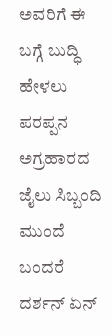ಅವರಿಗೆ ಈ ಬಗ್ಗೆ ಬುದ್ಧಿ ಹೇಳಲು ಪರಪ್ಪನ ಅಗ್ರಹಾರದ ಜೈಲು ಸಿಬ್ಬಂದಿ ಮುಂದೆ ಬಂದರೆ ದರ್ಶನ್ ಏನ್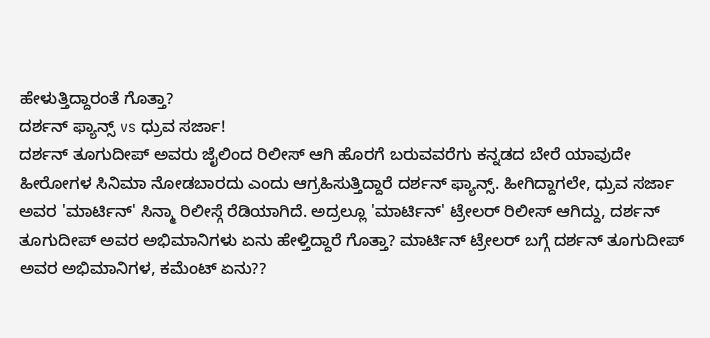ಹೇಳುತ್ತಿದ್ದಾರಂತೆ ಗೊತ್ತಾ?
ದರ್ಶನ್ ಫ್ಯಾನ್ಸ್ vs ಧ್ರುವ ಸರ್ಜಾ!
ದರ್ಶನ್ ತೂಗುದೀಪ್ ಅವರು ಜೈಲಿಂದ ರಿಲೀಸ್ ಆಗಿ ಹೊರಗೆ ಬರುವವರೆಗು ಕನ್ನಡದ ಬೇರೆ ಯಾವುದೇ ಹೀರೋಗಳ ಸಿನಿಮಾ ನೋಡಬಾರದು ಎಂದು ಆಗ್ರಹಿಸುತ್ತಿದ್ದಾರೆ ದರ್ಶನ್ ಫ್ಯಾನ್ಸ್. ಹೀಗಿದ್ದಾಗಲೇ, ಧ್ರುವ ಸರ್ಜಾ ಅವರ 'ಮಾರ್ಟಿನ್' ಸಿನ್ಮಾ ರಿಲೀಸ್ಗೆ ರೆಡಿಯಾಗಿದೆ. ಅದ್ರಲ್ಲೂ 'ಮಾರ್ಟಿನ್' ಟ್ರೇಲರ್ ರಿಲೀಸ್ ಆಗಿದ್ದು, ದರ್ಶನ್ ತೂಗುದೀಪ್ ಅವರ ಅಭಿಮಾನಿಗಳು ಏನು ಹೇಳ್ತಿದ್ದಾರೆ ಗೊತ್ತಾ? ಮಾರ್ಟಿನ್ ಟ್ರೇಲರ್ ಬಗ್ಗೆ ದರ್ಶನ್ ತೂಗುದೀಪ್ ಅವರ ಅಭಿಮಾನಿಗಳ, ಕಮೆಂಟ್ ಏನು??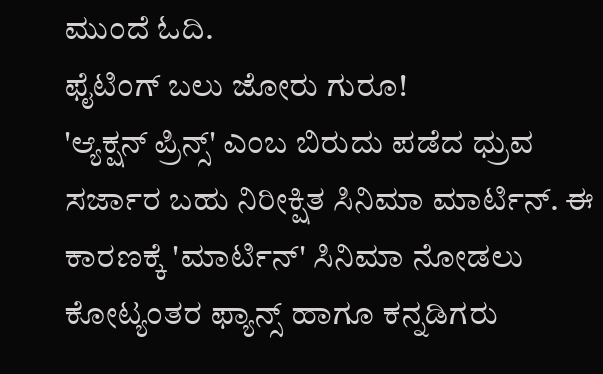ಮುಂದೆ ಓದಿ.
ಫೈಟಿಂಗ್ ಬಲು ಜೋರು ಗುರೂ!
'ಆ್ಯಕ್ಷನ್ ಪ್ರಿನ್ಸ್' ಎಂಬ ಬಿರುದು ಪಡೆದ ಧ್ರುವ ಸರ್ಜಾರ ಬಹು ನಿರೀಕ್ಷಿತ ಸಿನಿಮಾ ಮಾರ್ಟಿನ್. ಈ ಕಾರಣಕ್ಕೆ 'ಮಾರ್ಟಿನ್' ಸಿನಿಮಾ ನೋಡಲು ಕೋಟ್ಯಂತರ ಫ್ಯಾನ್ಸ್ ಹಾಗೂ ಕನ್ನಡಿಗರು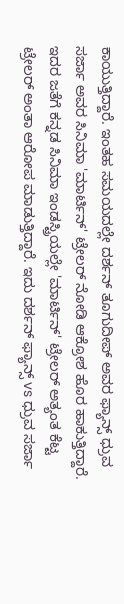ಕಾಯುತ್ತಿದ್ದಾರೆ. ಇಂತಹ ಸಮಯದಲ್ಲೇ ದರ್ಶನ್ ತೂಗುದೀಪ್ ಅವರ ಫ್ಯಾನ್ಸ್ ಧ್ರುವ ಸರ್ಜಾ ಅವರ ಸಿನಿಮಾ 'ಮಾರ್ಟಿನ್' ಟ್ರೇಲರ್ ನೋಡಿ ಆಕ್ರೋಶ ಹೊರ ಹಾಕುತ್ತಿದ್ದಾರೆ. ಇದರ ಜತೆಗೆ ಕನ್ನಡ ಸಿನಿಮಾ ಇಂಡಸ್ಟ್ರಿಯಲ್ಲೇ 'ಮಾರ್ಟಿನ್' ಟ್ರೇಲರ್ ಅತ್ಯಂತ ಕೆಟ್ಟ ಟ್ರೇಲರ್ ಅಂತಾ ಆರೋಪ ಮಾಡುತ್ತಿದ್ದಾರೆ. ಇದು ದರ್ಶನ್ ಫ್ಯಾನ್ಸ್ vs ಧ್ರುವ ಸರ್ಜಾ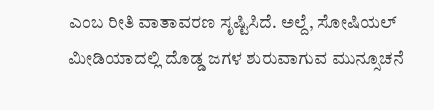ಎಂಬ ರೀತಿ ವಾತಾವರಣ ಸೃಷ್ಟಿಸಿದೆ. ಅಲ್ದೆ, ಸೋಷಿಯಲ್ ಮೀಡಿಯಾದಲ್ಲಿ ದೊಡ್ಡ ಜಗಳ ಶುರುವಾಗುವ ಮುನ್ಸೂಚನೆ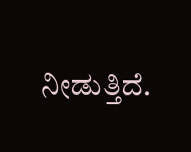ನೀಡುತ್ತಿದೆ.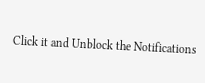Click it and Unblock the Notifications